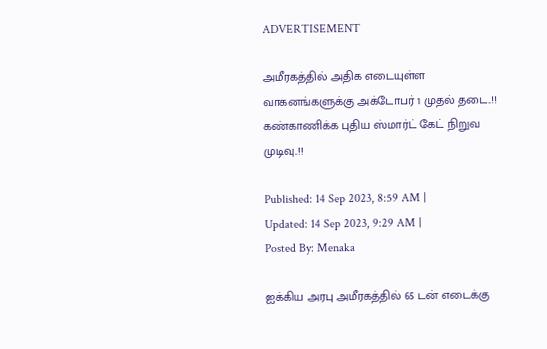ADVERTISEMENT

அமீரகத்தில் அதிக எடையுள்ள வாகனங்களுக்கு அக்டோபர் 1 முதல் தடை..!! கண்காணிக்க புதிய ஸ்மார்ட் கேட் நிறுவ முடிவு..!!

Published: 14 Sep 2023, 8:59 AM |
Updated: 14 Sep 2023, 9:29 AM |
Posted By: Menaka

ஐக்கிய அரபு அமீரகத்தில் 65 டன் எடைக்கு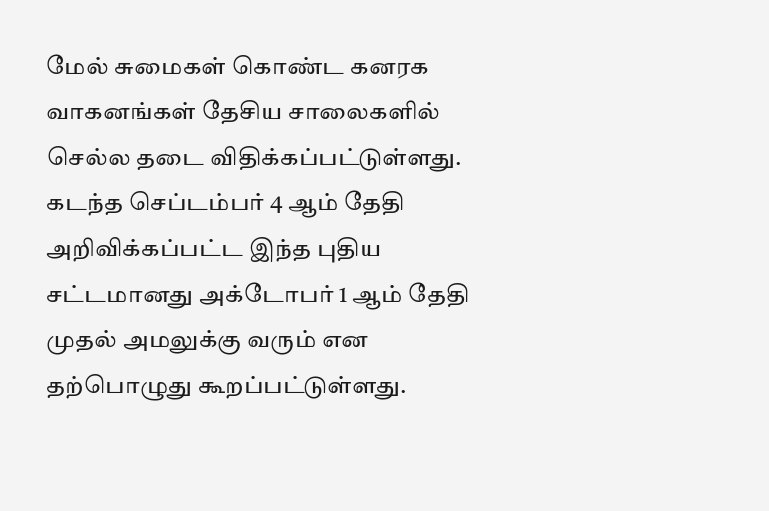மேல் சுமைகள் கொண்ட கனரக வாகனங்கள் தேசிய சாலைகளில் செல்ல தடை விதிக்கப்பட்டுள்ளது. கடந்த செப்டம்பர் 4 ஆம் தேதி அறிவிக்கப்பட்ட இந்த புதிய சட்டமானது அக்டோபர் 1 ஆம் தேதி முதல் அமலுக்கு வரும் என தற்பொழுது கூறப்பட்டுள்ளது.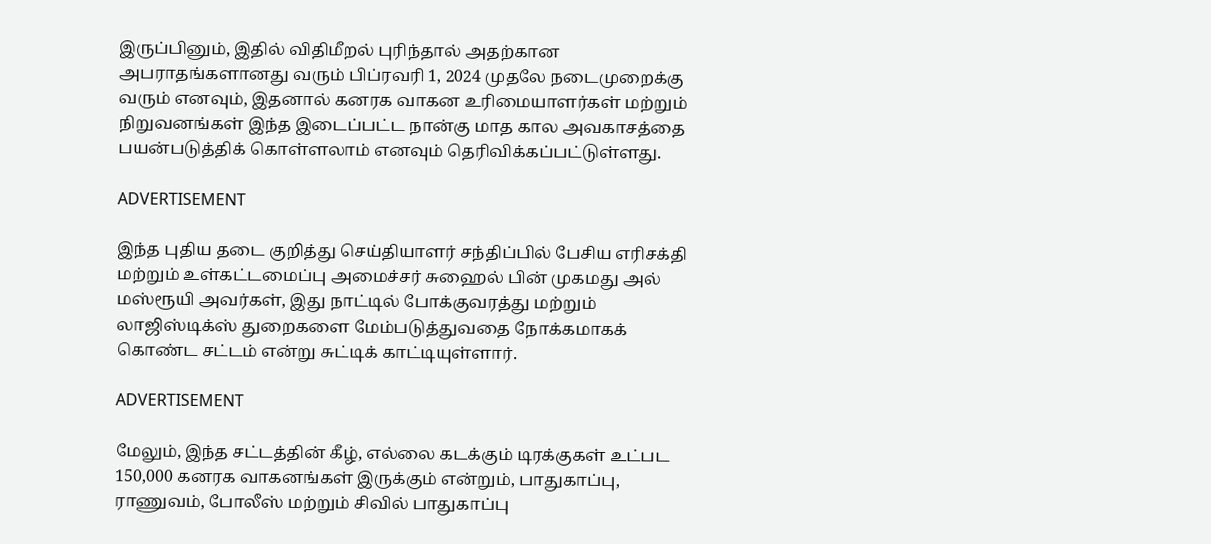இருப்பினும், இதில் விதிமீறல் புரிந்தால் அதற்கான அபராதங்களானது வரும் பிப்ரவரி 1, 2024 முதலே நடைமுறைக்கு வரும் எனவும், இதனால் கனரக வாகன உரிமையாளர்கள் மற்றும் நிறுவனங்கள் இந்த இடைப்பட்ட நான்கு மாத கால அவகாசத்தை பயன்படுத்திக் கொள்ளலாம் எனவும் தெரிவிக்கப்பட்டுள்ளது.

ADVERTISEMENT

இந்த புதிய தடை குறித்து செய்தியாளர் சந்திப்பில் பேசிய எரிசக்தி மற்றும் உள்கட்டமைப்பு அமைச்சர் சுஹைல் பின் முகமது அல் மஸ்ரூயி அவர்கள், இது நாட்டில் போக்குவரத்து மற்றும் லாஜிஸ்டிக்ஸ் துறைகளை மேம்படுத்துவதை நோக்கமாகக் கொண்ட சட்டம் என்று சுட்டிக் காட்டியுள்ளார்.

ADVERTISEMENT

மேலும், இந்த சட்டத்தின் கீழ், எல்லை கடக்கும் டிரக்குகள் உட்பட 150,000 கனரக வாகனங்கள் இருக்கும் என்றும், பாதுகாப்பு, ராணுவம், போலீஸ் மற்றும் சிவில் பாதுகாப்பு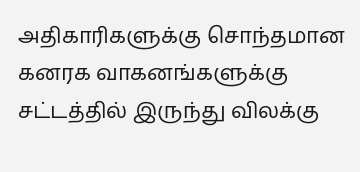அதிகாரிகளுக்கு சொந்தமான கனரக வாகனங்களுக்கு சட்டத்தில் இருந்து விலக்கு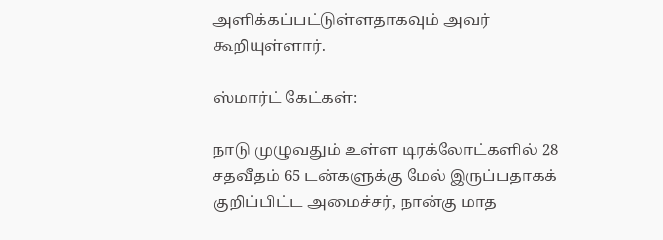அளிக்கப்பட்டுள்ளதாகவும் அவர் கூறியுள்ளார்.

ஸ்மார்ட் கேட்கள்:

நாடு முழுவதும் உள்ள டிரக்லோட்களில் 28 சதவீதம் 65 டன்களுக்கு மேல் இருப்பதாகக் குறிப்பிட்ட அமைச்சர், நான்கு மாத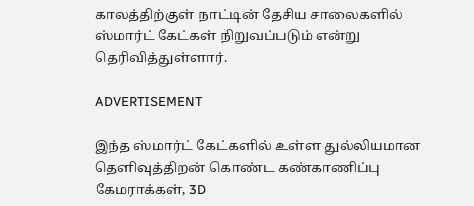காலத்திற்குள் நாட்டின் தேசிய சாலைகளில் ஸ்மார்ட் கேட்கள் நிறுவப்படும் என்று தெரிவித்துள்ளார்.

ADVERTISEMENT

இந்த ஸ்மார்ட் கேட்களில் உள்ள துல்லியமான தெளிவுத்திறன் கொண்ட கண்காணிப்பு கேமராக்கள், 3D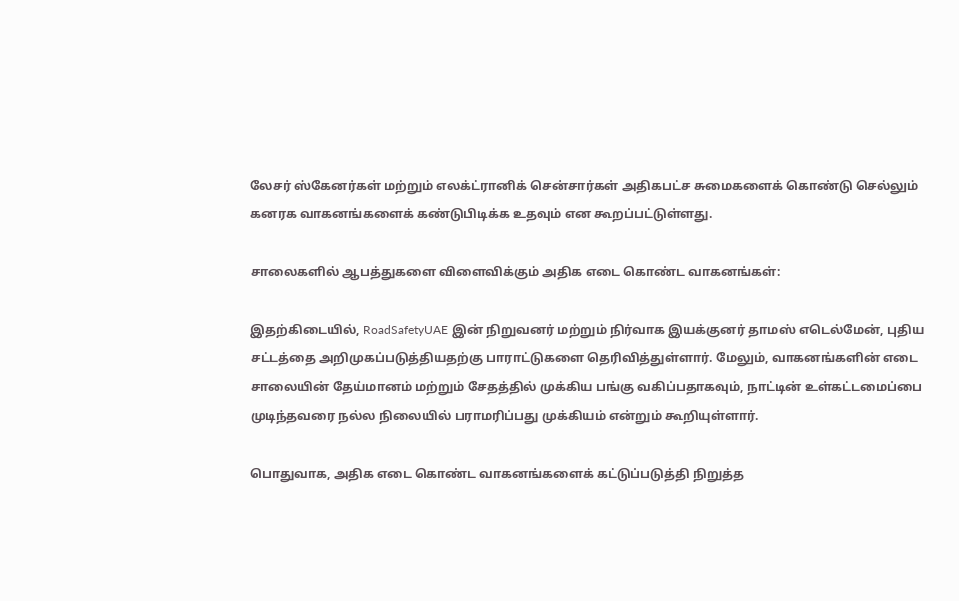லேசர் ஸ்கேனர்கள் மற்றும் எலக்ட்ரானிக் சென்சார்கள் அதிகபட்ச சுமைகளைக் கொண்டு செல்லும் கனரக வாகனங்களைக் கண்டுபிடிக்க உதவும் என கூறப்பட்டுள்ளது.

சாலைகளில் ஆபத்துகளை விளைவிக்கும் அதிக எடை கொண்ட வாகனங்கள்:

இதற்கிடையில், RoadSafetyUAE இன் நிறுவனர் மற்றும் நிர்வாக இயக்குனர் தாமஸ் எடெல்மேன், புதிய சட்டத்தை அறிமுகப்படுத்தியதற்கு பாராட்டுகளை தெரிவித்துள்ளார். மேலும், வாகனங்களின் எடை சாலையின் தேய்மானம் மற்றும் சேதத்தில் முக்கிய பங்கு வகிப்பதாகவும், நாட்டின் உள்கட்டமைப்பை முடிந்தவரை நல்ல நிலையில் பராமரிப்பது முக்கியம் என்றும் கூறியுள்ளார்.

பொதுவாக, அதிக எடை கொண்ட வாகனங்களைக் கட்டுப்படுத்தி நிறுத்த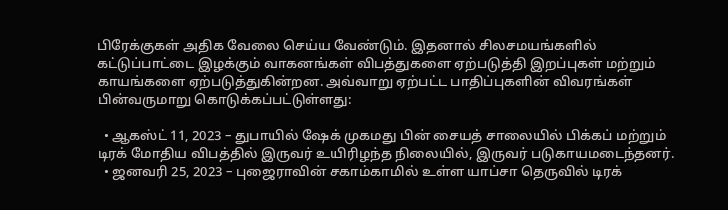பிரேக்குகள் அதிக வேலை செய்ய வேண்டும். இதனால் சிலசமயங்களில் கட்டுப்பாட்டை இழக்கும் வாகனங்கள் விபத்துகளை ஏற்படுத்தி இறப்புகள் மற்றும் காயங்களை ஏற்படுத்துகின்றன. அவ்வாறு ஏற்பட்ட பாதிப்புகளின் விவரங்கள் பின்வருமாறு கொடுக்கப்பட்டுள்ளது:

  • ஆகஸ்ட் 11, 2023 – துபாயில் ஷேக் முகமது பின் சையத் சாலையில் பிக்கப் மற்றும் டிரக் மோதிய விபத்தில் இருவர் உயிரிழந்த நிலையில், இருவர் படுகாயமடைந்தனர்.
  • ஜனவரி 25, 2023 – புஜைராவின் சகாம்காமில் உள்ள யாப்சா தெருவில் டிரக்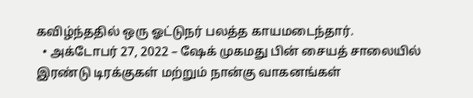கவிழ்ந்ததில் ஒரு ஓட்டுநர் பலத்த காயமடைந்தார்.
  • அக்டோபர் 27, 2022 – ஷேக் முகமது பின் சையத் சாலையில் இரண்டு டிரக்குகள் மற்றும் நான்கு வாகனங்கள்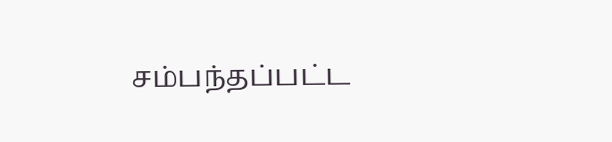சம்பந்தப்பட்ட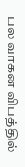பல வாகன விபத்தில்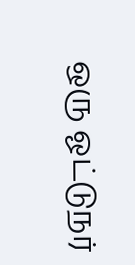ஒரு ஓட்டுநர்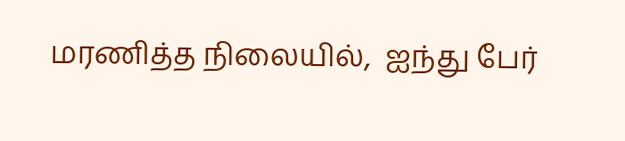மரணித்த நிலையில்,  ஐந்து பேர்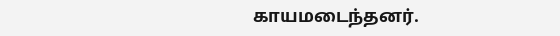காயமடைந்தனர்.